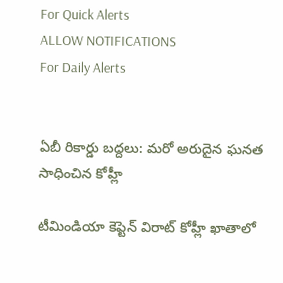For Quick Alerts
ALLOW NOTIFICATIONS
For Daily Alerts


ఏబీ రికార్డు బద్దలు: మరో అరుదైన ఘనత సాధించిన కోహ్లీ

టీమిండియా కెప్టెన్ విరాట్ కోహ్లీ ఖాతాలో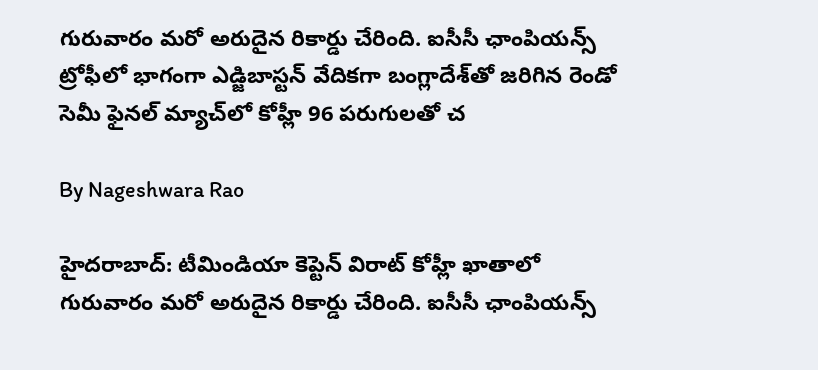గురువారం మరో అరుదైన రికార్డు చేరింది. ఐసీసీ ఛాంపియన్స్ ట్రోఫీలో భాగంగా ఎడ్జిబాస్టన్ వేదికగా బంగ్లాదేశ్‌తో జరిగిన రెండో సెమీ ఫైనల్ మ్యాచ్‌లో కోహ్లీ 96 పరుగులతో చ

By Nageshwara Rao

హైదరాబాద్: టీమిండియా కెప్టెన్ విరాట్ కోహ్లీ ఖాతాలో గురువారం మరో అరుదైన రికార్డు చేరింది. ఐసీసీ ఛాంపియన్స్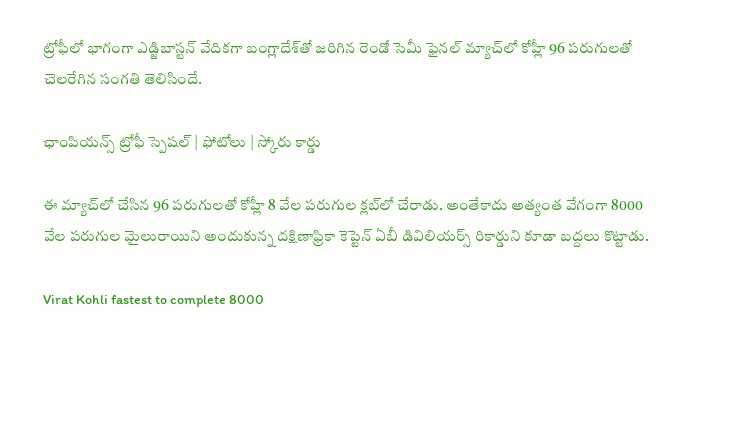ట్రోఫీలో భాగంగా ఎడ్జిబాస్టన్ వేదికగా బంగ్లాదేశ్‌తో జరిగిన రెండో సెమీ ఫైనల్ మ్యాచ్‌లో కోహ్లీ 96 పరుగులతో చెలరేగిన సంగతి తెలిసిందే.

ఛాంపియన్స్ ట్రోఫీ స్పెషల్ | ఫోటోలు | స్కోరు కార్డు

ఈ మ్యాచ్‌లో చేసిన 96 పరుగులతో కోహ్లీ 8 వేల పరుగుల క్లబ్‌లో చేరాడు. అంతేకాదు అత్యంత వేగంగా 8000 వేల పరుగుల మైలురాయిని అందుకున్న దక్షిణాఫ్రికా కెప్టెన్ ఏబీ డివిలియర్స్ రికార్డుని కూడా బద్దలు కొట్టాడు.

Virat Kohli fastest to complete 8000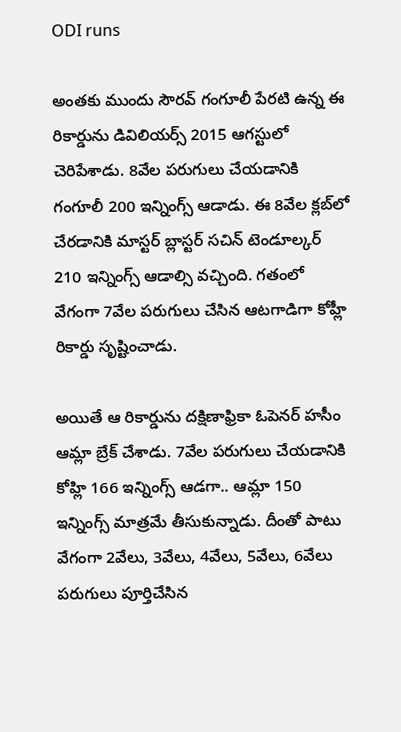ODI runs

అంతకు ముందు సౌరవ్ గంగూలీ పేరటి ఉన్న ఈ రికార్డును డివిలియర్స్ 2015 ఆగస్టులో చెరిపేశాడు. 8వేల పరుగులు చేయడానికి గంగూలీ 200 ఇన్నింగ్స్ ఆడాడు. ఈ 8వేల క్లబ్‌లో చేరడానికి మాస్టర్ బ్లాస్టర్ సచిన్ టెండూల్కర్‌ 210 ఇన్నింగ్స్ ఆడాల్సి వచ్చింది. గతంలో వేగంగా 7వేల పరుగులు చేసిన ఆటగాడిగా కోహ్లీ రికార్డు సృష్టించాడు.

అయితే ఆ రికార్డును దక్షిణాఫ్రికా ఓపెనర్ హసీం ఆమ్లా బ్రేక్ చేశాడు. 7వేల పరుగులు చేయడానికి కోహ్లి 166 ఇన్నింగ్స్ ఆడగా.. ఆమ్లా 150 ఇన్నింగ్స్ మాత్రమే తీసుకున్నాడు. దీంతో పాటు వేగంగా 2వేలు, 3వేలు, 4వేలు, 5వేలు, 6వేలు పరుగులు పూర్తిచేసిన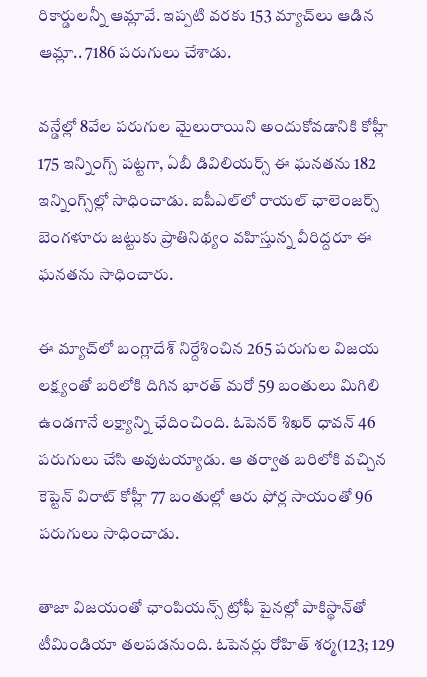రికార్డులన్నీ ఆమ్లావే. ఇప్పటి వరకు 153 మ్యాచ్‌లు ఆడిన ఆమ్లా.. 7186 పరుగులు చేశాడు.

వన్డేల్లో 8వేల పరుగుల మైలురాయిని అందుకోవడానికి కోహ్లీ 175 ఇన్నింగ్స్ పట్టగా, ఏబీ డివిలియర్స్ ఈ ఘనతను 182 ఇన్నింగ్స్‌ల్లో సాధించాడు. ఐపీఎల్‌లో రాయల్ ఛాలెంజర్స్ బెంగళూరు జట్టుకు ప్రాతినిథ్యం వహిస్తున్న వీరిద్దరూ ఈ ఘనతను సాధించారు.

ఈ మ్యాచ్‌లో బంగ్లాదేశ్ నిర్దేశించిన 265 పరుగుల విజయ లక్ష్యంతో బరిలోకి దిగిన భారత్ మరో 59 బంతులు మిగిలి ఉండగానే లక్ష్యాన్ని ఛేదించింది. ఓపెనర్ శిఖర్ ధావన్ 46 పరుగులు చేసి అవుటయ్యాడు. ఆ తర్వాత బరిలోకి వచ్చిన కెప్టెన్ విరాట్ కోహ్లీ 77 బంతుల్లో ఆరు ఫోర్ల సాయంతో 96 పరుగులు సాధించాడు.

తాజా విజయంతో ఛాంపియన్స్‌ ట్రోఫీ పైనల్లో పాకిస్థాన్‌తో టీమిండియా తలపడనుంది. ఓపెనర్లు రోహిత్ శర్మ(123; 129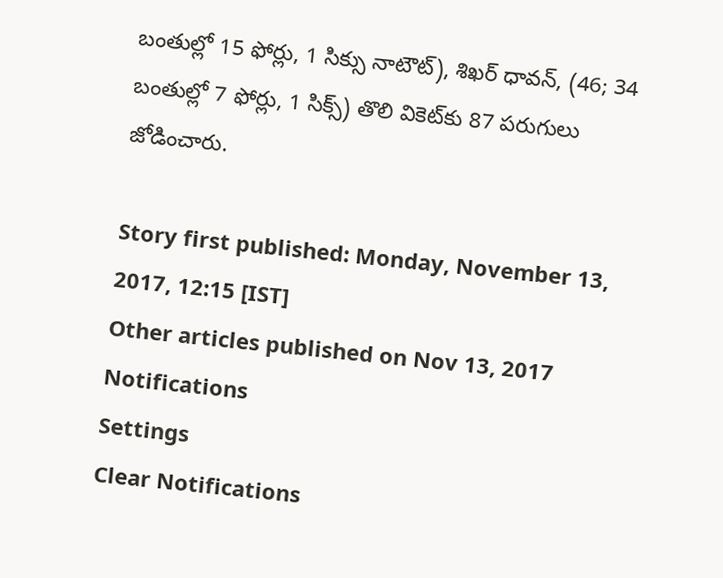బంతుల్లో 15 ఫోర్లు, 1 సిక్సు నాటౌట్), శిఖర్ ధావన్, (46; 34 బంతుల్లో 7 ఫోర్లు, 1 సిక్స్) తొలి వికెట్‌కు 87 పరుగులు జోడించారు.

Story first published: Monday, November 13, 2017, 12:15 [IST]
Other articles published on Nov 13, 2017
Notifications
Settings
Clear Notifications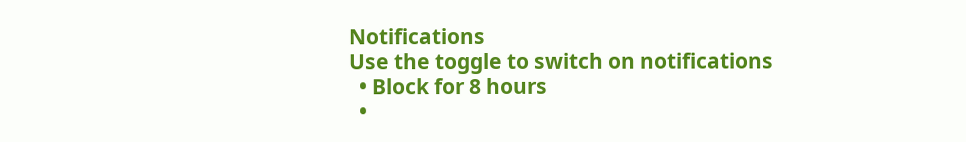Notifications
Use the toggle to switch on notifications
  • Block for 8 hours
  •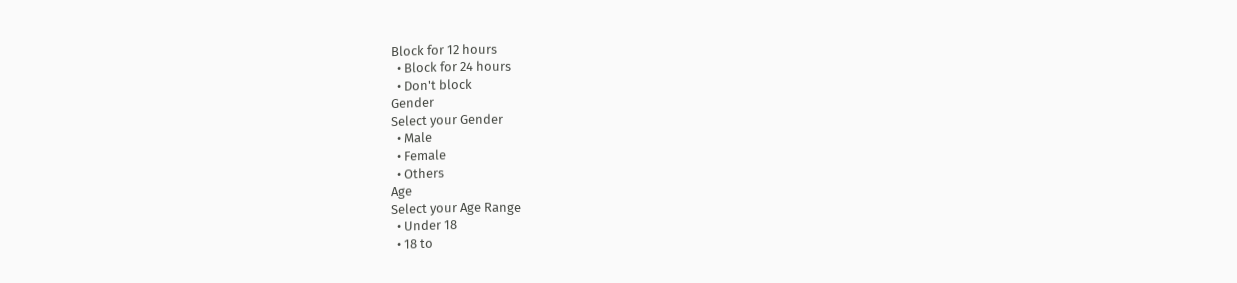Block for 12 hours
  • Block for 24 hours
  • Don't block
Gender
Select your Gender
  • Male
  • Female
  • Others
Age
Select your Age Range
  • Under 18
  • 18 to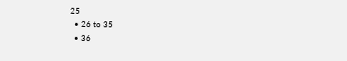25
  • 26 to 35
  • 36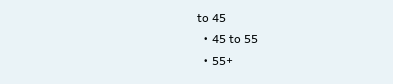to 45
  • 45 to 55
  • 55+